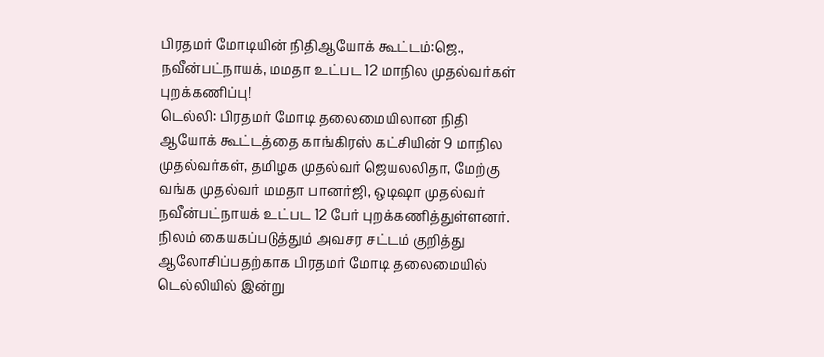பிரதமர் மோடியின் நிதிஆயோக் கூட்டம்:ஜெ., நவீன்பட்நாயக், மமதா உட்பட 12 மாநில முதல்வர்கள் புறக்கணிப்பு!
டெல்லி: பிரதமர் மோடி தலைமையிலான நிதி ஆயோக் கூட்டத்தை காங்கிரஸ் கட்சியின் 9 மாநில முதல்வர்கள், தமிழக முதல்வர் ஜெயலலிதா, மேற்கு வங்க முதல்வர் மமதா பானர்ஜி, ஒடிஷா முதல்வர் நவீன்பட்நாயக் உட்பட 12 பேர் புறக்கணித்துள்ளனர்.
நிலம் கையகப்படுத்தும் அவசர சட்டம் குறித்து ஆலோசிப்பதற்காக பிரதமர் மோடி தலைமையில் டெல்லியில் இன்று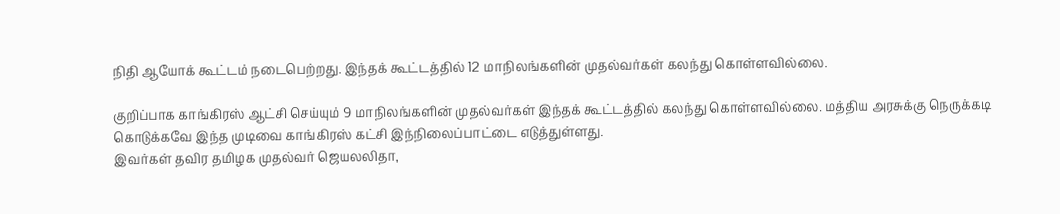நிதி ஆயோக் கூட்டம் நடைபெற்றது. இந்தக் கூட்டத்தில் 12 மாநிலங்களின் முதல்வர்கள் கலந்து கொள்ளவில்லை.

குறிப்பாக காங்கிரஸ் ஆட்சி செய்யும் 9 மாநிலங்களின் முதல்வர்கள் இந்தக் கூட்டத்தில் கலந்து கொள்ளவில்லை. மத்திய அரசுக்கு நெருக்கடி கொடுக்கவே இந்த முடிவை காங்கிரஸ் கட்சி இந்நிலைப்பாட்டை எடுத்துள்ளது.
இவர்கள் தவிர தமிழக முதல்வர் ஜெயலலிதா,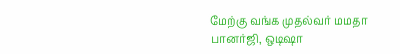மேற்கு வங்க முதல்வர் மமதா பானர்ஜி, ஒடிஷா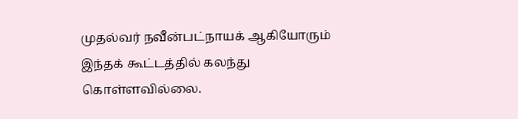முதல்வர் நவீன்பட்நாயக் ஆகியோரும் இந்தக் கூட்டத்தில் கலந்து கொள்ளவில்லை.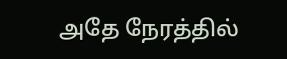அதே நேரத்தில்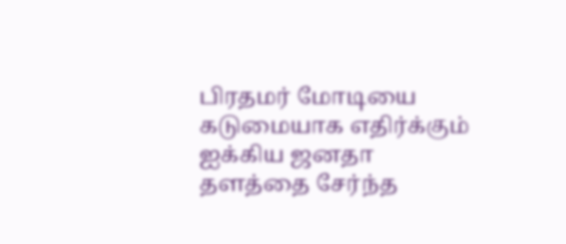பிரதமர் மோடியை கடுமையாக எதிர்க்கும் ஐக்கிய ஜனதா தளத்தை சேர்ந்த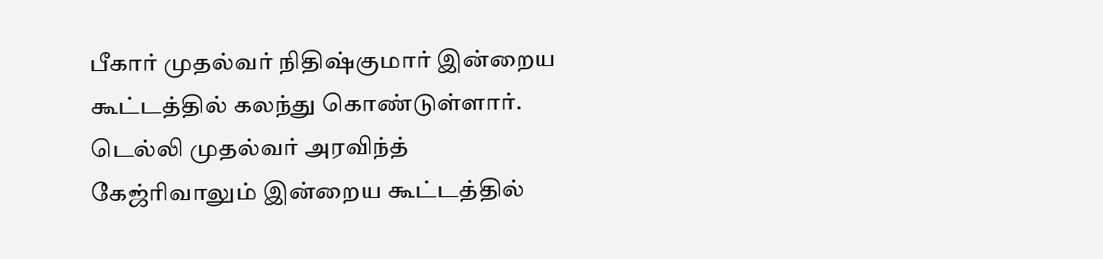பீகார் முதல்வர் நிதிஷ்குமார் இன்றைய கூட்டத்தில் கலந்து கொண்டுள்ளார். டெல்லி முதல்வர் அரவிந்த் கேஜ்ரிவாலும் இன்றைய கூட்டத்தில்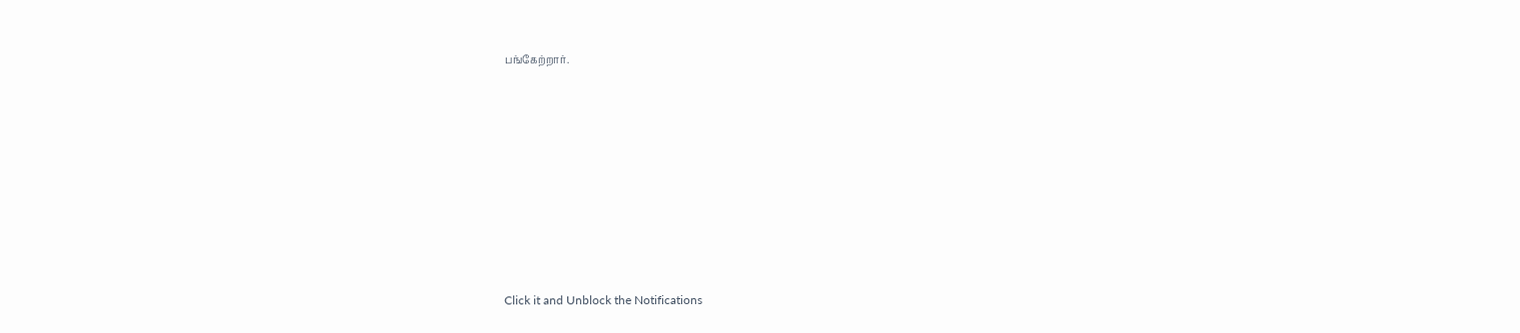பங்கேற்றார்.












Click it and Unblock the Notifications